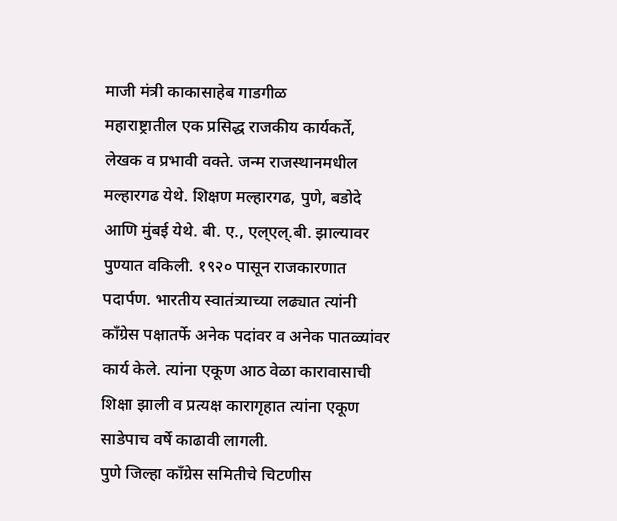माजी मंत्री काकासाहेब गाडगीळ
महाराष्ट्रातील एक प्रसिद्ध राजकीय कार्यकर्ते, लेखक व प्रभावी वक्ते. जन्म राजस्थानमधील मल्हारगढ येथे. शिक्षण मल्हारगढ, पुणे, बडोदे आणि मुंबई येथे. बी. ए., एल्एल्.बी. झाल्यावर पुण्यात वकिली. १९२० पासून राजकारणात पदार्पण. भारतीय स्वातंत्र्याच्या लढ्यात त्यांनी काँग्रेस पक्षातर्फे अनेक पदांवर व अनेक पातळ्यांवर कार्य केले. त्यांना एकूण आठ वेळा कारावासाची शिक्षा झाली व प्रत्यक्ष कारागृहात त्यांना एकूण साडेपाच वर्षे काढावी लागली.
पुणे जिल्हा काँग्रेस समितीचे चिटणीस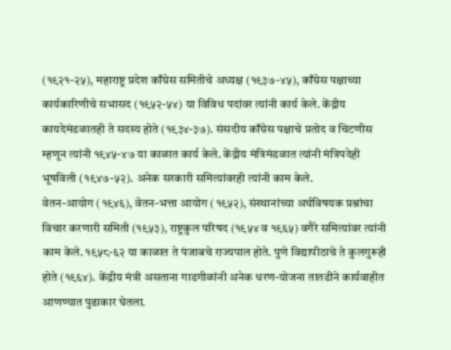(१९२१-२५), महाराष्ट्र प्रदेश काँग्रेस समितीचे अध्यक्ष (१९३७-४५), काँग्रेस पक्षाच्या कार्यकारिणीचे सभासद (१९५२-५४) या विविध पदांवर त्यांनी कार्य केले. केंद्रीय कायदेमंडळातही ते सदस्य होते (१९३४-३७). संसदीय काँग्रेस पक्षाचे प्रतोद व चिटणीस म्हणून त्यांनी १९४५-४७ या काळात कार्य केले. केंद्रीय मंत्रिमंडळात त्यांनी मंत्रिपदेही भूषविली (१९४७-५२). अनेक सरकारी समित्यांवरही त्यांनी काम केले.
वेतन-आयोग (१९४६), वेतन-भत्ता आयोग (१९५२), संस्थानांच्या अर्थविषयक प्रश्नांचा विचार करणारी समिती (१९५३), राष्ट्रकुल परिषद (१९५४ व १९६५) वगैरे समित्यांवर त्यांनी काम केले. १९५८-६२ या काळात ते पंजाबचे राज्यपाल होते. पुणे विद्यापीठाचे ते कुलगुरूही होते (१९६४). केंद्रीय मंत्री असताना गाडगीळांनी अनेक धरण-योजना तातडीने कार्यवाहीत आणण्यात पुढाकार घेतला.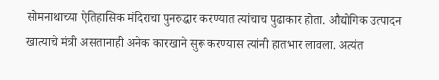सोमनाथाच्या ऐतिहासिक मंदिराचा पुनरुद्धार करण्यात त्यांचाच पुढाकार होता. औद्योगिक उत्पादन खात्याचे मंत्री असतानाही अनेक कारखाने सुरू करण्यास त्यांनी हातभार लावला. अत्यंत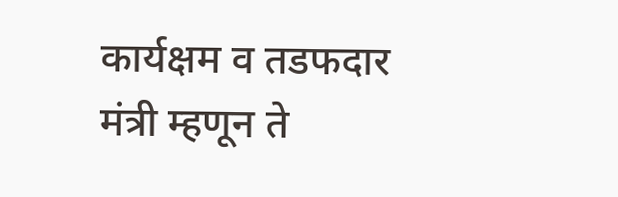कार्यक्षम व तडफदार मंत्री म्हणून ते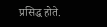प्रसिद्ध होते.